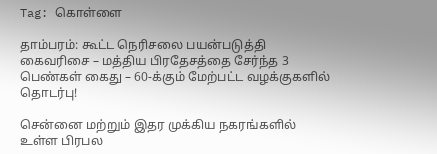Tag: கொள்ளை

தாம்பரம்: கூட்ட நெரிசலை பயன்படுத்தி கைவரிசை – மத்திய பிரதேசத்தை சேர்ந்த 3 பெண்கள் கைது – 60-க்கும் மேற்பட்ட வழக்குகளில் தொடர்பு!

சென்னை மற்றும் இதர முக்கிய நகரங்களில் உள்ள பிரபல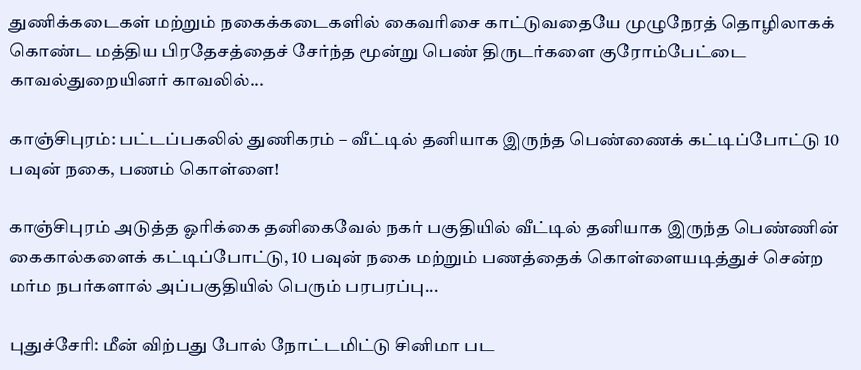துணிக்கடைகள் மற்றும் நகைக்கடைகளில் கைவரிசை காட்டுவதையே முழுநேரத் தொழிலாகக் கொண்ட மத்திய பிரதேசத்தைச் சேர்ந்த மூன்று பெண் திருடர்களை குரோம்பேட்டை காவல்துறையினர் காவலில்...

காஞ்சிபுரம்: பட்டப்பகலில் துணிகரம் – வீட்டில் தனியாக இருந்த பெண்ணைக் கட்டிப்போட்டு 10 பவுன் நகை, பணம் கொள்ளை!

காஞ்சிபுரம் அடுத்த ஓரிக்கை தனிகைவேல் நகர் பகுதியில் வீட்டில் தனியாக இருந்த பெண்ணின் கைகால்களைக் கட்டிப்போட்டு, 10 பவுன் நகை மற்றும் பணத்தைக் கொள்ளையடித்துச் சென்ற மர்ம நபர்களால் அப்பகுதியில் பெரும் பரபரப்பு...

புதுச்சேரி: மீன் விற்பது போல் நோட்டமிட்டு சினிமா பட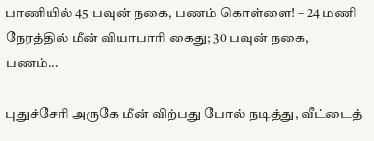பாணியில் 45 பவுன் நகை, பணம் கொள்ளை! – 24 மணி நேரத்தில் மீன் வியாபாரி கைது; 30 பவுன் நகை, பணம்...

புதுச்சேரி அருகே மீன் விற்பது போல் நடித்து, வீட்டைத்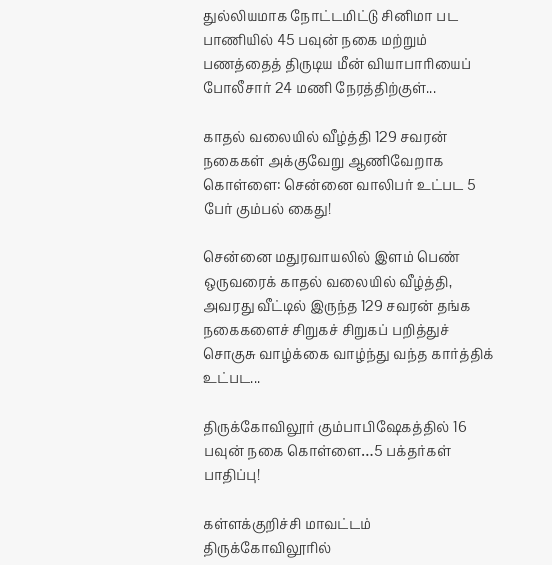துல்லியமாக நோட்டமிட்டு சினிமா பட பாணியில் 45 பவுன் நகை மற்றும் பணத்தைத் திருடிய மீன் வியாபாரியைப் போலீசார் 24 மணி நேரத்திற்குள்...

காதல் வலையில் வீழ்த்தி 129 சவரன் நகைகள் அக்குவேறு ஆணிவேறாக கொள்ளை: சென்னை வாலிபர் உட்பட 5 பேர் கும்பல் கைது!

சென்னை மதுரவாயலில் இளம் பெண் ஒருவரைக் காதல் வலையில் வீழ்த்தி, அவரது வீட்டில் இருந்த 129 சவரன் தங்க நகைகளைச் சிறுகச் சிறுகப் பறித்துச் சொகுசு வாழ்க்கை வாழ்ந்து வந்த கார்த்திக் உட்பட...

திருக்கோவிலூர் கும்பாபிஷேகத்தில் 16 பவுன் நகை கொள்ளை…5 பக்தர்கள் பாதிப்பு!

கள்ளக்குறிச்சி மாவட்டம் திருக்கோவிலூரில்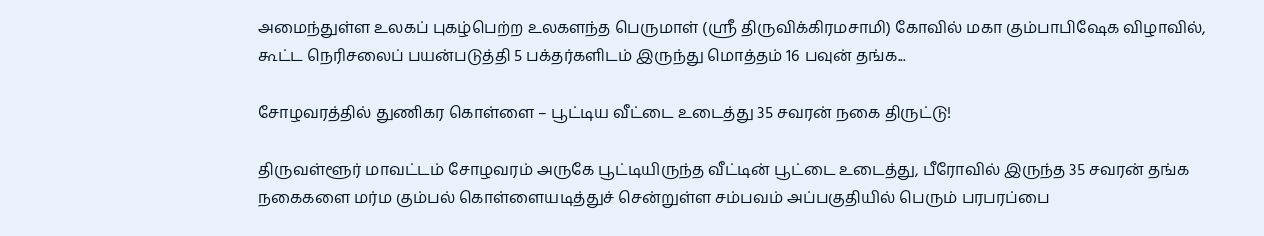அமைந்துள்ள உலகப் புகழ்பெற்ற உலகளந்த பெருமாள் (ஸ்ரீ திருவிக்கிரமசாமி) கோவில் மகா கும்பாபிஷேக விழாவில், கூட்ட நெரிசலைப் பயன்படுத்தி 5 பக்தர்களிடம் இருந்து மொத்தம் 16 பவுன் தங்க...

சோழவரத்தில் துணிகர கொள்ளை – பூட்டிய வீட்டை உடைத்து 35 சவரன் நகை திருட்டு!

திருவள்ளூர் மாவட்டம் சோழவரம் அருகே பூட்டியிருந்த வீட்டின் பூட்டை உடைத்து, பீரோவில் இருந்த 35 சவரன் தங்க நகைகளை மர்ம கும்பல் கொள்ளையடித்துச் சென்றுள்ள சம்பவம் அப்பகுதியில் பெரும் பரபரப்பை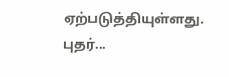ஏற்படுத்தியுள்ளது. புதர்...